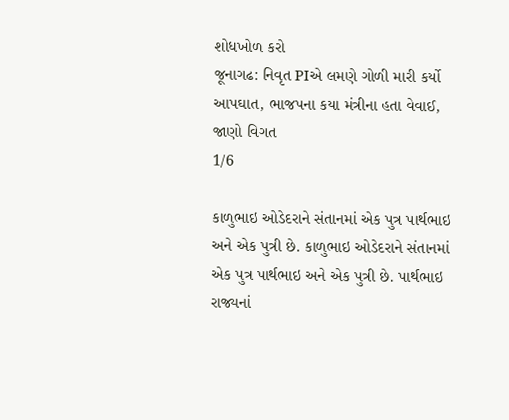શોધખોળ કરો
જૂનાગઢ: નિવૃત PIએ લમણે ગોળી મારી કર્યો આપઘાત, ભાજપના કયા મંત્રીના હતા વેવાઈ, જાણો વિગત
1/6

કાળુભાઇ ઓડેદરાને સંતાનમાં એક પુત્ર પાર્થભાઇ અને એક પુત્રી છે. કાળુભાઇ ઓડેદરાને સંતાનમાં એક પુત્ર પાર્થભાઇ અને એક પુત્રી છે. પાર્થભાઇ રાજ્યનાં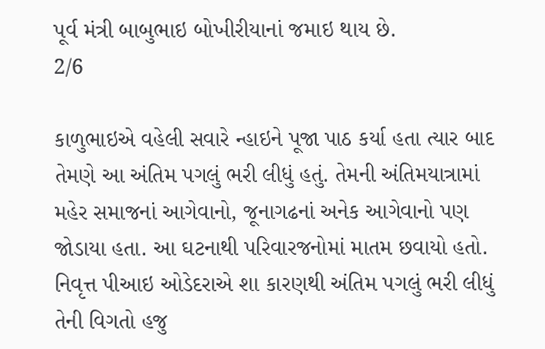પૂર્વ મંત્રી બાબુભાઇ બોખીરીયાનાં જમાઇ થાય છે.
2/6

કાળુભાઇએ વહેલી સવારે ન્હાઇને પૂજા પાઠ કર્યા હતા ત્યાર બાદ તેમણે આ અંતિમ પગલું ભરી લીધું હતું. તેમની અંતિમયાત્રામાં મહેર સમાજનાં આગેવાનો, જૂનાગઢનાં અનેક આગેવાનો પણ જોડાયા હતા. આ ઘટનાથી પરિવારજનોમાં માતમ છવાયો હતો. નિવૃત્ત પીઆઇ ઓડેદરાએ શા કારણથી અંતિમ પગલું ભરી લીધું તેની વિગતો હજુ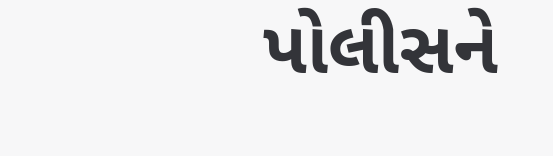પોલીસને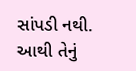સાંપડી નથી. આથી તેનું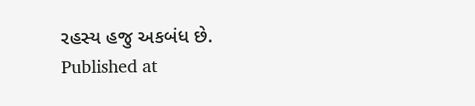રહસ્ય હજુ અકબંધ છે.
Published at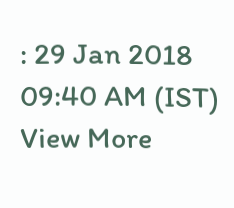: 29 Jan 2018 09:40 AM (IST)
View More